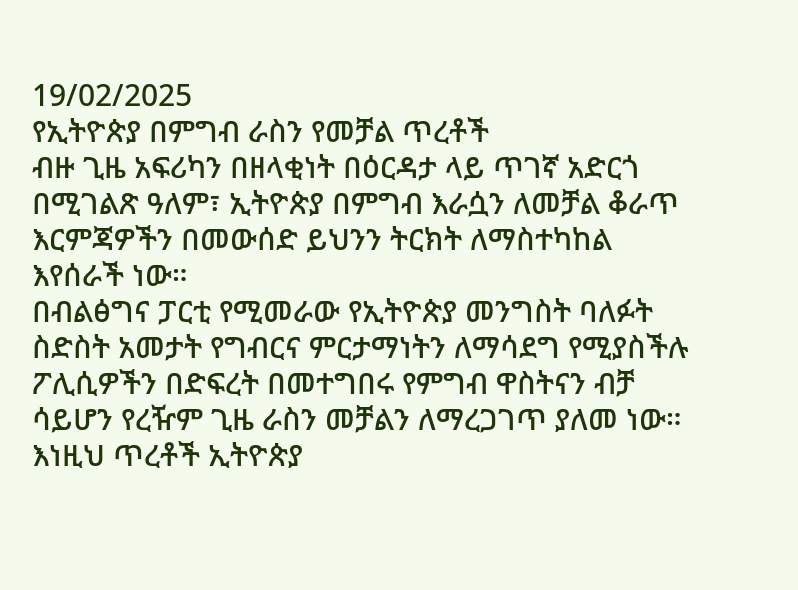19/02/2025
የኢትዮጵያ በምግብ ራስን የመቻል ጥረቶች
ብዙ ጊዜ አፍሪካን በዘላቂነት በዕርዳታ ላይ ጥገኛ አድርጎ በሚገልጽ ዓለም፣ ኢትዮጵያ በምግብ እራሷን ለመቻል ቆራጥ እርምጃዎችን በመውሰድ ይህንን ትርክት ለማስተካከል እየሰራች ነው።
በብልፅግና ፓርቲ የሚመራው የኢትዮጵያ መንግስት ባለፉት ስድስት አመታት የግብርና ምርታማነትን ለማሳደግ የሚያስችሉ ፖሊሲዎችን በድፍረት በመተግበሩ የምግብ ዋስትናን ብቻ ሳይሆን የረዥም ጊዜ ራስን መቻልን ለማረጋገጥ ያለመ ነው።
እነዚህ ጥረቶች ኢትዮጵያ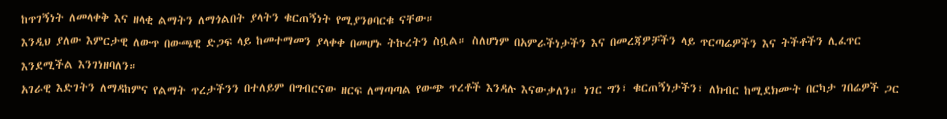ከጥገኝነት ለመላቀቅ እና ዘላቂ ልማትን ለማጎልበት ያላትን ቁርጠኝነት የሚያንፀባርቁ ናቸው።
እንዲህ ያለው እምርታዊ ለውጥ በውጫዊ ድጋፍ ላይ ከመተማመን ያላቀቀ በመሆኑ ትኩረትን ስቧል። ስለሆነም በአምራችነታችን እና በመረጃዎቻችን ላይ ጥርጣሬዎችን እና ትችቶችን ሊፈጥር እንደሚችል እንገነዘባለን።
አገራዊ እድገትን ለማዳከምና የልማት ጥረታችንን በተለይም በግብርናው ዘርፍ ለማጣጣል የውጭ ጥረቶች እንዳሉ እናውቃለን። ነገር ግን፣ ቁርጠኝነታችን፣ ለክብር ከሚደክሙት በርካታ ገበሬዎች ጋር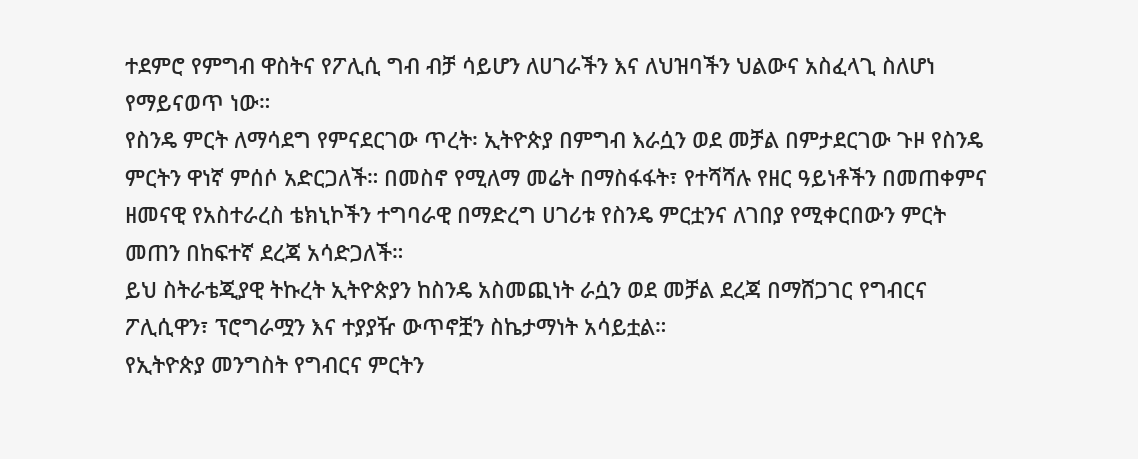ተደምሮ የምግብ ዋስትና የፖሊሲ ግብ ብቻ ሳይሆን ለሀገራችን እና ለህዝባችን ህልውና አስፈላጊ ስለሆነ የማይናወጥ ነው።
የስንዴ ምርት ለማሳደግ የምናደርገው ጥረት፡ ኢትዮጵያ በምግብ እራሷን ወደ መቻል በምታደርገው ጉዞ የስንዴ ምርትን ዋነኛ ምሰሶ አድርጋለች። በመስኖ የሚለማ መሬት በማስፋፋት፣ የተሻሻሉ የዘር ዓይነቶችን በመጠቀምና ዘመናዊ የአስተራረስ ቴክኒኮችን ተግባራዊ በማድረግ ሀገሪቱ የስንዴ ምርቷንና ለገበያ የሚቀርበውን ምርት መጠን በከፍተኛ ደረጃ አሳድጋለች።
ይህ ስትራቴጂያዊ ትኩረት ኢትዮጵያን ከስንዴ አስመጪነት ራሷን ወደ መቻል ደረጃ በማሸጋገር የግብርና ፖሊሲዋን፣ ፕሮግራሟን እና ተያያዥ ውጥኖቿን ስኬታማነት አሳይቷል።
የኢትዮጵያ መንግስት የግብርና ምርትን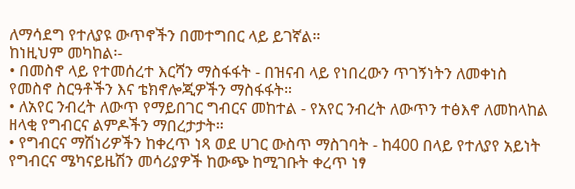ለማሳደግ የተለያዩ ውጥኖችን በመተግበር ላይ ይገኛል።
ከነዚህም መካከል፡-
• በመስኖ ላይ የተመሰረተ እርሻን ማስፋፋት - በዝናብ ላይ የነበረውን ጥገኝነትን ለመቀነስ የመስኖ ስርዓቶችን እና ቴክኖሎጂዎችን ማስፋፋት።
• ለአየር ንብረት ለውጥ የማይበገር ግብርና መከተል - የአየር ንብረት ለውጥን ተፅእኖ ለመከላከል ዘላቂ የግብርና ልምዶችን ማበረታታት።
• የግብርና ማሽነሪዎችን ከቀረጥ ነጻ ወደ ሀገር ውስጥ ማስገባት - ከ400 በላይ የተለያየ አይነት የግብርና ሜካናይዜሽን መሳሪያዎች ከውጭ ከሚገቡት ቀረጥ ነፃ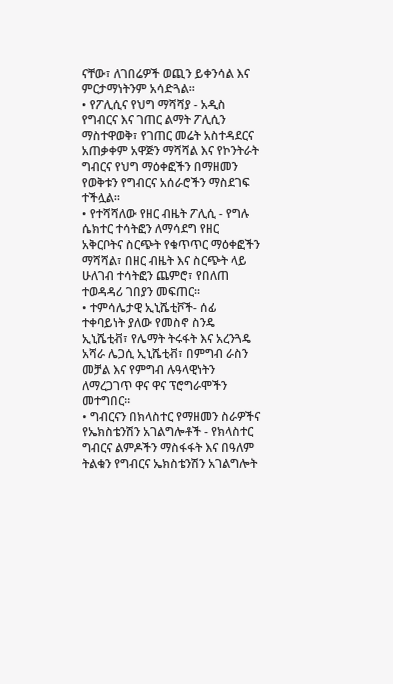ናቸው፣ ለገበሬዎች ወጪን ይቀንሳል እና ምርታማነትንም አሳድጓል።
• የፖሊሲና የህግ ማሻሻያ - አዲስ የግብርና እና ገጠር ልማት ፖሊሲን ማስተዋወቅ፣ የገጠር መሬት አስተዳደርና አጠቃቀም አዋጅን ማሻሻል እና የኮንትራት ግብርና የህግ ማዕቀፎችን በማዘመን የወቅቱን የግብርና አሰራሮችን ማስደገፍ ተችሏል።
• የተሻሻለው የዘር ብዜት ፖሊሲ - የግሉ ሴክተር ተሳትፎን ለማሳደግ የዘር አቅርቦትና ስርጭት የቁጥጥር ማዕቀፎችን ማሻሻል፣ በዘር ብዜት እና ስርጭት ላይ ሁለገብ ተሳትፎን ጨምሮ፣ የበለጠ ተወዳዳሪ ገበያን መፍጠር።
• ተምሳሌታዊ ኢኒሼቲቮች- ሰፊ ተቀባይነት ያለው የመስኖ ስንዴ ኢኒሼቲቭ፣ የሌማት ትሩፋት እና አረንጓዴ አሻራ ሌጋሲ ኢኒሼቲቭ፣ በምግብ ራስን መቻል እና የምግብ ሉዓላዊነትን ለማረጋገጥ ዋና ዋና ፕሮግራሞችን መተግበር።
• ግብርናን በክላስተር የማዘመን ስራዎችና የኤክስቴንሽን አገልግሎቶች - የክላስተር ግብርና ልምዶችን ማስፋፋት እና በዓለም ትልቁን የግብርና ኤክስቴንሽን አገልግሎት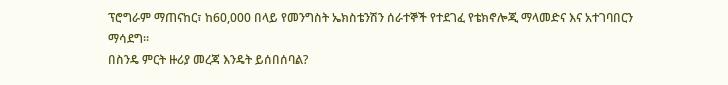ፕሮግራም ማጠናከር፣ ከ60,000 በላይ የመንግስት ኤክስቴንሽን ሰራተኞች የተደገፈ የቴክኖሎጂ ማላመድና እና አተገባበርን ማሳደግ።
በስንዴ ምርት ዙሪያ መረጃ እንዴት ይሰበሰባል?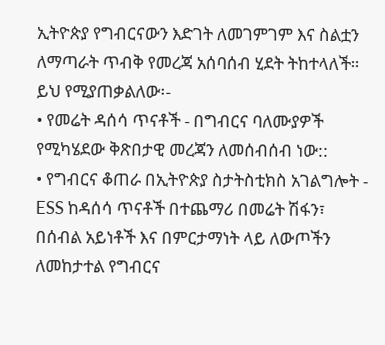ኢትዮጵያ የግብርናውን እድገት ለመገምገም እና ስልቷን ለማጣራት ጥብቅ የመረጃ አሰባሰብ ሂደት ትከተላለች።
ይህ የሚያጠቃልለው፡-
• የመሬት ዳሰሳ ጥናቶች - በግብርና ባለሙያዎች የሚካሄደው ቅጽበታዊ መረጃን ለመሰብሰብ ነው::
• የግብርና ቆጠራ በኢትዮጵያ ስታትስቲክስ አገልግሎት - ESS ከዳሰሳ ጥናቶች በተጨማሪ በመሬት ሽፋን፣ በሰብል አይነቶች እና በምርታማነት ላይ ለውጦችን ለመከታተል የግብርና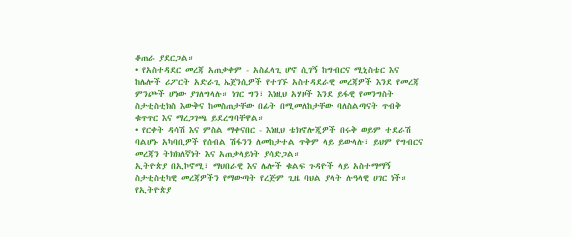ቆጠራ ያደርጋል።
• የአስተዳደር መረጃ አጠቃቀም - አስፈላጊ ሆኖ ሲገኝ ከግብርና ሚኒስቴር እና ከሌሎች ሪፖርት አድራጊ ኤጀንሲዎች የተገኙ አስተዳደራዊ መረጃዎች እንደ የመረጃ ምንጮች ሆነው ያገለግላሉ። ነገር ግን፣ እነዚህ አሃዞች እንደ ይፋዊ የመንግስት ስታቲስቲክስ እውቅና ከመስጠታቸው በፊት በሚመለከታቸው ባለስልጣናት ጥብቅ ቁጥጥር እና ማረጋገጫ ይደረግባቸዋል።
• የርቀት ዳሳሽ እና ምስል ማቀናበር - እነዚህ ቴክኖሎጂዎች በሩቅ ወይም ተደራሽ ባልሆኑ አካባቢዎች የሰብል ሽፋንን ለመከታተል ጥቅም ላይ ይውላሉ፣ ይህም የግብርና መረጃን ትክክለኛነት እና አጠቃላይነት ያሳድጋል።
ኢትዮጵያ በኢኮኖሚ፣ ማህበራዊ እና ሌሎች ቁልፍ ጉዳዮች ላይ አስተማማኝ ስታቲስቲካዊ መረጃዎችን የማውጣት የረጅም ጊዜ ባህል ያላት ሉዓላዊ ሀገር ነች።
የኢትዮጵያ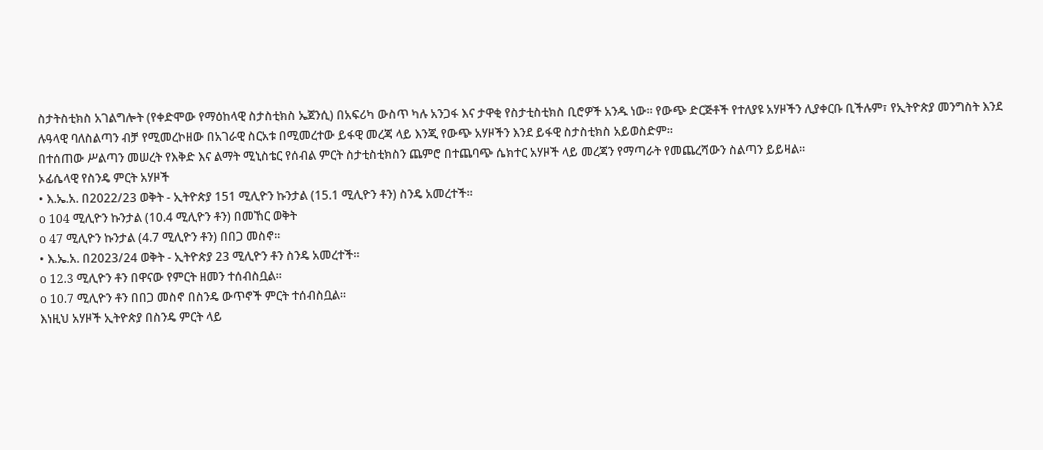ስታትስቲክስ አገልግሎት (የቀድሞው የማዕከላዊ ስታስቲክስ ኤጀንሲ) በአፍሪካ ውስጥ ካሉ አንጋፋ እና ታዋቂ የስታቲስቲክስ ቢሮዎች አንዱ ነው። የውጭ ድርጅቶች የተለያዩ አሃዞችን ሊያቀርቡ ቢችሉም፣ የኢትዮጵያ መንግስት እንደ ሉዓላዊ ባለስልጣን ብቻ የሚመረኮዘው በአገራዊ ስርአቱ በሚመረተው ይፋዊ መረጃ ላይ እንጂ የውጭ አሃዞችን እንደ ይፋዊ ስታስቲክስ አይወስድም።
በተሰጠው ሥልጣን መሠረት የእቅድ እና ልማት ሚኒስቴር የሰብል ምርት ስታቲስቲክስን ጨምሮ በተጨባጭ ሴክተር አሃዞች ላይ መረጃን የማጣራት የመጨረሻውን ስልጣን ይይዛል።
ኦፊሴላዊ የስንዴ ምርት አሃዞች
• እ.ኤ.አ. በ2022/23 ወቅት - ኢትዮጵያ 151 ሚሊዮን ኩንታል (15.1 ሚሊዮን ቶን) ስንዴ አመረተች።
o 104 ሚሊዮን ኩንታል (10.4 ሚሊዮን ቶን) በመኸር ወቅት
o 47 ሚሊዮን ኩንታል (4.7 ሚሊዮን ቶን) በበጋ መስኖ።
• እ.ኤ.አ. በ2023/24 ወቅት - ኢትዮጵያ 23 ሚሊዮን ቶን ስንዴ አመረተች።
o 12.3 ሚሊዮን ቶን በዋናው የምርት ዘመን ተሰብስቧል።
o 10.7 ሚሊዮን ቶን በበጋ መስኖ በስንዴ ውጥኖች ምርት ተሰብስቧል።
እነዚህ አሃዞች ኢትዮጵያ በስንዴ ምርት ላይ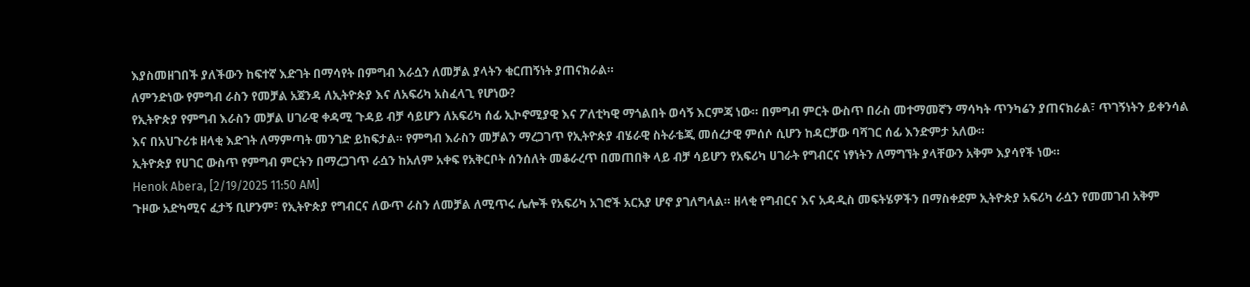እያስመዘገበች ያለችውን ከፍተኛ እድገት በማሳየት በምግብ እራሷን ለመቻል ያላትን ቁርጠኝነት ያጠናክራል።
ለምንድነው የምግብ ራስን የመቻል አጀንዳ ለኢትዮጵያ እና ለአፍሪካ አስፈላጊ የሆነው?
የኢትዮጵያ የምግብ እራስን መቻል ሀገራዊ ቀዳሚ ጉዳይ ብቻ ሳይሆን ለአፍሪካ ሰፊ ኢኮኖሚያዊ እና ፖለቲካዊ ማጎልበት ወሳኝ እርምጃ ነው። በምግብ ምርት ውስጥ በራስ መተማመኛን ማሳካት ጥንካሬን ያጠናክራል፣ ጥገኝነትን ይቀንሳል እና በአህጉሪቱ ዘላቂ እድገት ለማምጣት መንገድ ይከፍታል። የምግብ እራስን መቻልን ማረጋገጥ የኢትዮጵያ ብሄራዊ ስትራቴጂ መሰረታዊ ምሰሶ ሲሆን ከዳርቻው ባሻገር ሰፊ እንድምታ አለው።
ኢትዮጵያ የሀገር ውስጥ የምግብ ምርትን በማረጋገጥ ራሷን ከአለም አቀፍ የአቅርቦት ሰንሰለት መቆራረጥ በመጠበቅ ላይ ብቻ ሳይሆን የአፍሪካ ሀገራት የግብርና ነፃነትን ለማግኘት ያላቸውን አቅም እያሳየች ነው።
Henok Abera, [2/19/2025 11:50 AM]
ጉዞው አድካሚና ፈታኝ ቢሆንም፣ የኢትዮጵያ የግብርና ለውጥ ራስን ለመቻል ለሚጥሩ ሌሎች የአፍሪካ አገሮች አርአያ ሆኖ ያገለግላል። ዘላቂ የግብርና እና አዳዲስ መፍትሄዎችን በማስቀደም ኢትዮጵያ አፍሪካ ራሷን የመመገብ አቅም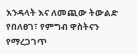እንዳላት እና ለመጪው ትውልድ የበለፀገ፣ የምግብ ዋስትናን የማረጋገጥ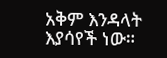አቅም እንዳላት እያሳየች ነው።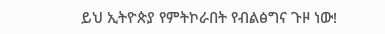ይህ ኢትዮጵያ የምትኮራበት የብልፅግና ጉዞ ነው!